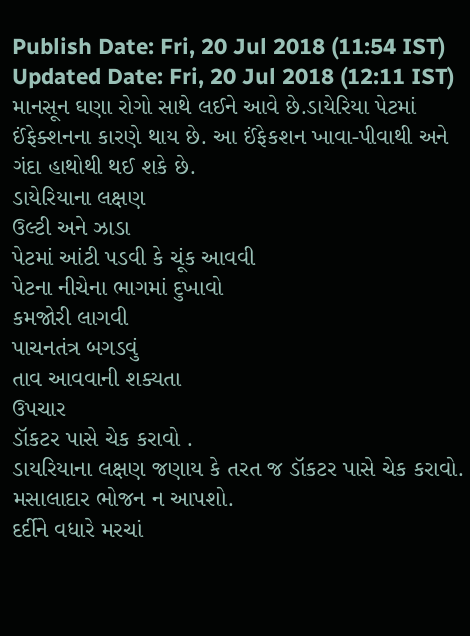Publish Date: Fri, 20 Jul 2018 (11:54 IST)
Updated Date: Fri, 20 Jul 2018 (12:11 IST)
માનસૂન ઘણા રોગો સાથે લઈને આવે છે.ડાયેરિયા પેટમાં ઈંફેક્શનના કારણે થાય છે. આ ઈંફેકશન ખાવા-પીવાથી અને ગંદા હાથોથી થઈ શકે છે.
ડાયેરિયાના લક્ષણ
ઉલ્ટી અને ઝાડા
પેટમાં આંટી પડવી કે ચૂંક આવવી
પેટના નીચેના ભાગમાં દુખાવો
કમજોરી લાગવી
પાચનતંત્ર બગડવું
તાવ આવવાની શક્યતા
ઉપચાર
ડૉકટર પાસે ચેક કરાવો .
ડાયરિયાના લક્ષણ જણાય કે તરત જ ડૉકટર પાસે ચેક કરાવો.
મસાલાદાર ભોજન ન આપશો.
દર્દીને વધારે મરચાં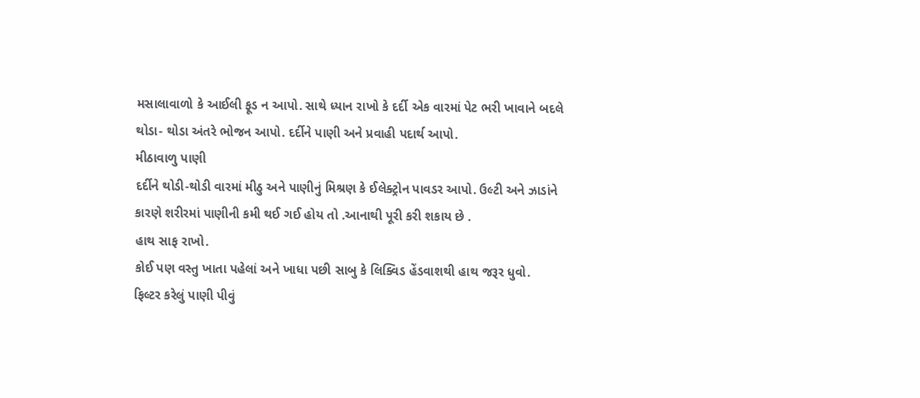મસાલાવાળો કે આઈલી ફૂડ ન આપો. સાથે ધ્યાન રાખો કે દર્દી એક વારમાં પેટ ભરી ખાવાને બદલે થોડા- થોડા અંતરે ભોજન આપો. દર્દીને પાણી અને પ્રવાહી પદાર્થ આપો.
મીઠાવાળુ પાણી
દર્દીને થોડી-થોડી વારમાં મીઠુ અને પાણીનું મિશ્રણ કે ઈલેક્ટ્રોન પાવડર આપો. ઉલ્ટી અને ઝાડાંને કારણે શરીરમાં પાણીની કમી થઈ ગઈ હોય તો .આનાથી પૂરી કરી શકાય છે .
હાથ સાફ રાખો.
કોઈ પણ વસ્તુ ખાતા પહેલાં અને ખાધા પછી સાબુ કે લિક્વિડ હેંડવાશથી હાથ જરૂર ધુવો.
ફિલ્ટર કરેલું પાણી પીવું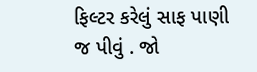ફિલ્ટર કરેલું સાફ પાણી જ પીવું . જો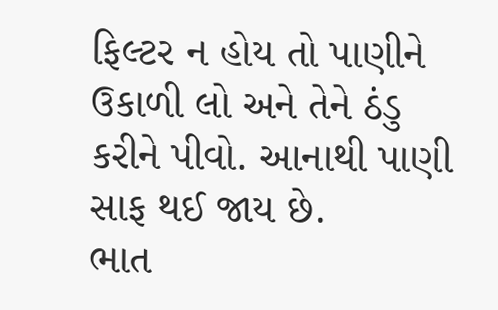ફિલ્ટર ન હોય તો પાણીને ઉકાળી લો અને તેને ઠંડુ કરીને પીવો. આનાથી પાણી સાફ થઈ જાય છે.
ભાત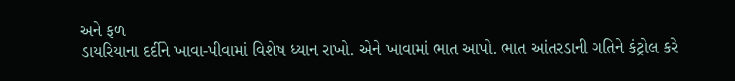અને ફળ
ડાયરિયાના દર્દીને ખાવા-પીવામાં વિશેષ ધ્યાન રાખો. એને ખાવામાં ભાત આપો. ભાત આંતરડાની ગતિને કંટ્રોલ કરે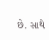છે. સાથે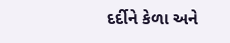દર્દીને કેળા અને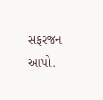સફરજન આપો.